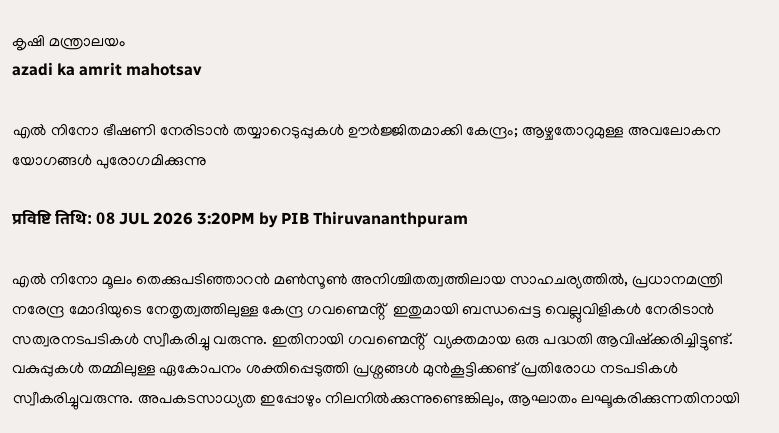കൃഷി മന്ത്രാലയം
azadi ka amrit mahotsav

എൽ നിനോ ഭീഷണി നേരിടാൻ തയ്യാറെടുപ്പുകൾ ഊർജ്ജിതമാക്കി കേന്ദ്രം; ആഴ്ചതോറുമുള്ള അവലോകന യോഗങ്ങൾ പുരോഗമിക്കുന്നു

प्रविष्टि तिथि: 08 JUL 2026 3:20PM by PIB Thiruvananthpuram

എൽ നിനോ മൂലം തെക്കുപടിഞ്ഞാറൻ മൺസൂൺ അനിശ്ചിതത്വത്തിലായ സാഹചര്യത്തിൽ, പ്രധാനമന്ത്രി നരേന്ദ്ര മോദിയുടെ നേതൃത്വത്തിലുള്ള കേന്ദ്ര ഗവണ്മെൻ്റ്  ഇതുമായി ബന്ധപ്പെട്ട വെല്ലുവിളികൾ നേരിടാൻ സത്വരനടപടികൾ സ്വീകരിച്ചു വരുന്നു. ഇതിനായി ഗവണ്മെൻ്റ്  വ്യക്തമായ ഒരു പദ്ധതി ആവിഷ്ക്കരിച്ചിട്ടുണ്ട്. വകുപ്പുകൾ തമ്മിലുള്ള ഏകോപനം ശക്തിപ്പെടുത്തി പ്രശ്നങ്ങൾ മുൻകൂട്ടിക്കണ്ട് പ്രതിരോധ നടപടികൾ സ്വീകരിച്ചുവരുന്നു. അപകടസാധ്യത ഇപ്പോഴും നിലനിൽക്കുന്നുണ്ടെങ്കിലും, ആഘാതം ലഘൂകരിക്കുന്നതിനായി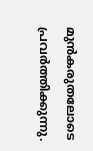മുൻകരുതലോടെ പ്രവർത്തിക്കുന്നു.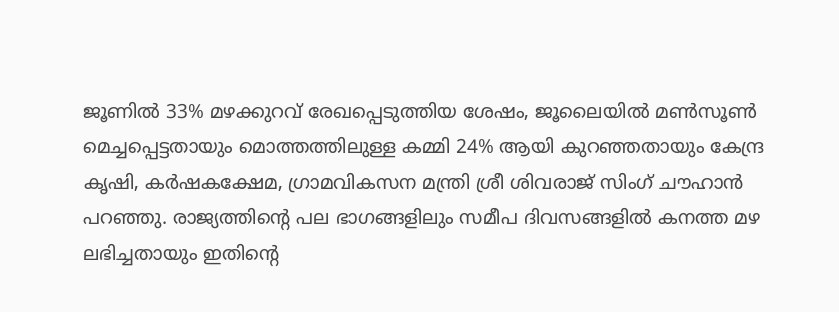ജൂണിൽ 33% മഴക്കുറവ് രേഖപ്പെടുത്തിയ ശേഷം, ജൂലൈയിൽ മൺസൂൺ മെച്ചപ്പെട്ടതായും മൊത്തത്തിലുള്ള കമ്മി 24% ആയി കുറഞ്ഞതായും കേന്ദ്ര കൃഷി, കർഷകക്ഷേമ, ഗ്രാമവികസന മന്ത്രി ശ്രീ ശിവരാജ് സിംഗ് ചൗഹാൻ പറഞ്ഞു. രാജ്യത്തിൻ്റെ പല ഭാഗങ്ങളിലും സമീപ ദിവസങ്ങളിൽ കനത്ത മഴ ലഭിച്ചതായും ഇതിൻ്റെ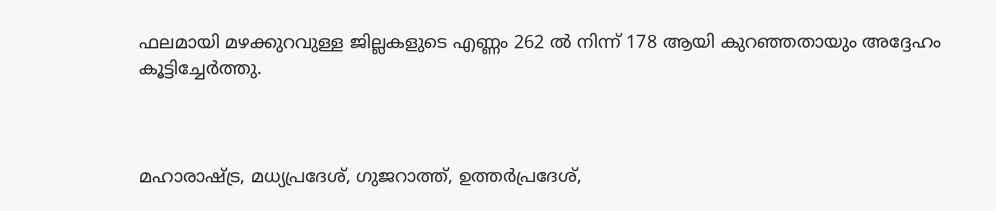ഫലമായി മഴക്കുറവുള്ള ജില്ലകളുടെ എണ്ണം 262 ൽ നിന്ന് 178 ആയി കുറഞ്ഞതായും അദ്ദേഹം കൂട്ടിച്ചേർത്തു.



മഹാരാഷ്ട്ര, മധ്യപ്രദേശ്, ഗുജറാത്ത്, ഉത്തർപ്രദേശ്,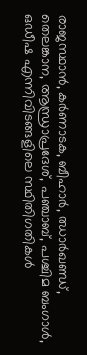രാജസ്ഥാൻ, കർണാടക, ബീഹാർ, ഝാർഖണ്ഡ്, തെലങ്കാന, ആന്ധ്രാപ്രദേശ്, പഞ്ചാബ്, പശ്ചിമ ബംഗാൾ, ഒഡീഷ എന്നിവിടങ്ങളിലെ സ്ഥിതിഗതികൾ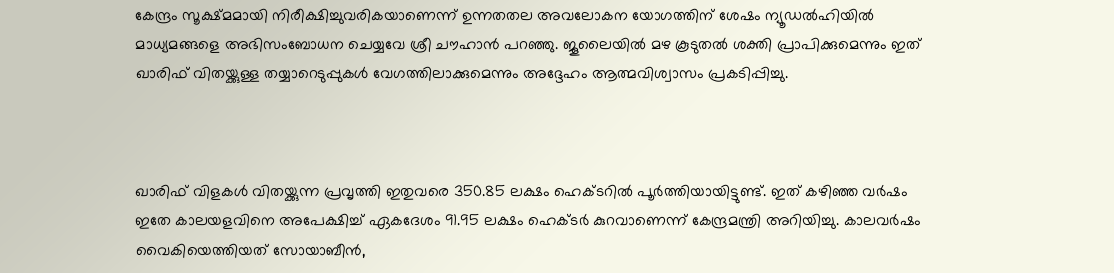കേന്ദ്രം സൂക്ഷ്മമായി നിരീക്ഷിച്ചുവരികയാണെന്ന് ഉന്നതതല അവലോകന യോഗത്തിന് ശേഷം ന്യൂഡൽഹിയിൽ മാധ്യമങ്ങളെ അഭിസംബോധന ചെയ്യവേ ശ്രീ ചൗഹാൻ പറഞ്ഞു. ജൂലൈയിൽ മഴ കൂടുതൽ ശക്തി പ്രാപിക്കുമെന്നും ഇത് ഖാരിഫ് വിതയ്ക്കുള്ള തയ്യാറെടുപ്പുകൾ വേഗത്തിലാക്കുമെന്നും അദ്ദേഹം ആത്മവിശ്വാസം പ്രകടിപ്പിച്ചു.



ഖാരിഫ് വിളകൾ വിതയ്ക്കുന്ന പ്രവൃത്തി ഇതുവരെ 350.85 ലക്ഷം ഹെക്ടറിൽ പൂർത്തിയായിട്ടുണ്ട്. ഇത് കഴിഞ്ഞ വർഷം ഇതേ കാലയളവിനെ അപേക്ഷിച്ച് ഏകദേശം 91.95 ലക്ഷം ഹെക്ടർ കുറവാണെന്ന് കേന്ദ്രമന്ത്രി അറിയിച്ചു. കാലവർഷം വൈകിയെത്തിയത് സോയാബീൻ,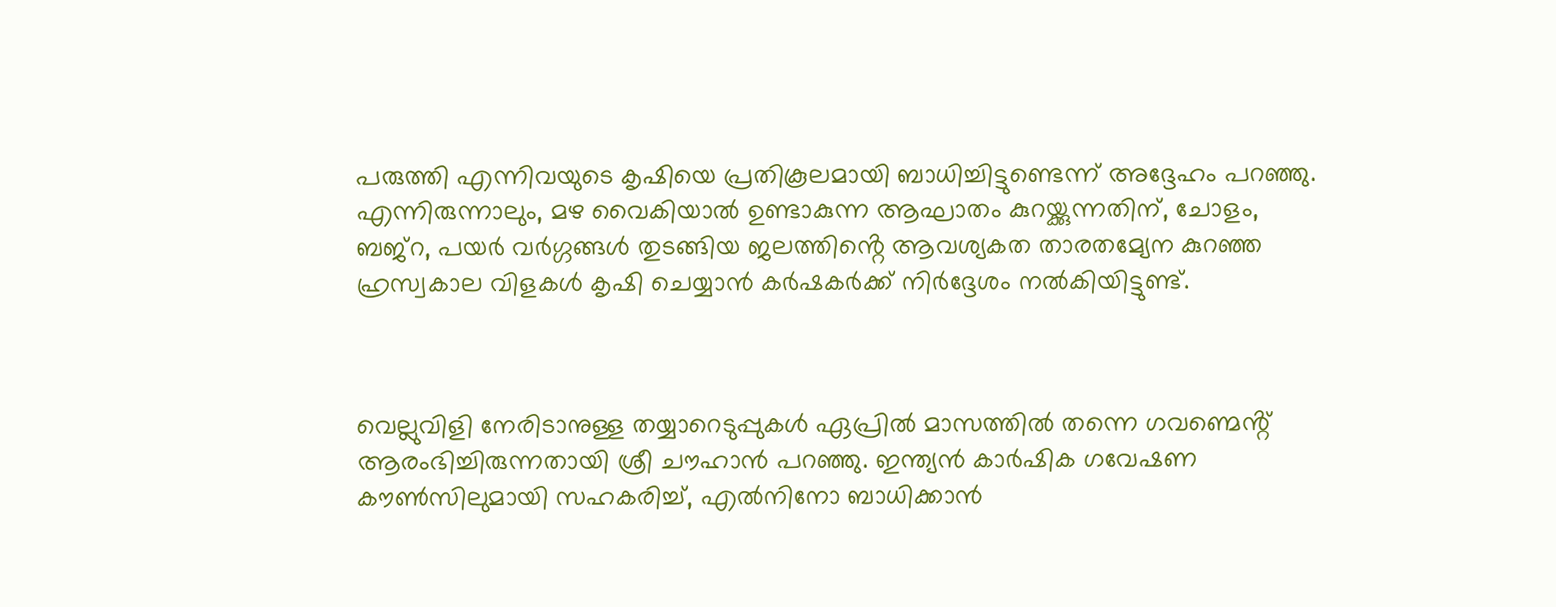പരുത്തി എന്നിവയുടെ കൃഷിയെ പ്രതികൂലമായി ബാധിച്ചിട്ടുണ്ടെന്ന് അദ്ദേഹം പറഞ്ഞു. എന്നിരുന്നാലും, മഴ വൈകിയാൽ ഉണ്ടാകുന്ന ആഘാതം കുറയ്ക്കുന്നതിന്, ചോളം, ബജ്റ, പയർ വർഗ്ഗങ്ങൾ തുടങ്ങിയ ജലത്തിൻ്റെ ആവശ്യകത താരതമ്യേന കുറഞ്ഞ ഹ്രസ്വകാല വിളകൾ കൃഷി ചെയ്യാൻ കർഷകർക്ക് നിർദ്ദേശം നൽകിയിട്ടുണ്ട്.



വെല്ലുവിളി നേരിടാനുള്ള തയ്യാറെടുപ്പുകൾ ഏപ്രിൽ മാസത്തിൽ തന്നെ ഗവണ്മെൻ്റ്  ആരംഭിച്ചിരുന്നതായി ശ്രീ ചൗഹാൻ പറഞ്ഞു. ഇന്ത്യൻ കാർഷിക ഗവേഷണ കൗൺസിലുമായി സഹകരിച്ച്, എൽനിനോ ബാധിക്കാൻ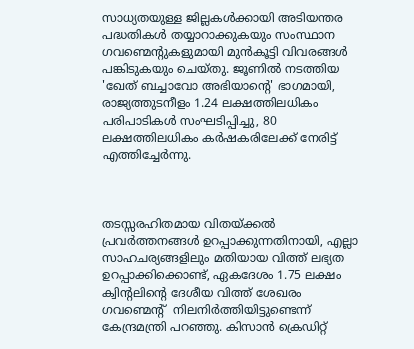സാധ്യതയുള്ള ജില്ലകൾക്കായി അടിയന്തര പദ്ധതികൾ തയ്യാറാക്കുകയും സംസ്ഥാന ഗവണ്മെൻ്റുകളുമായി മുൻകൂട്ടി വിവരങ്ങൾ പങ്കിടുകയും ചെയ്തു. ജൂണിൽ നടത്തിയ 'ഖേത് ബച്ചാവോ അഭിയാൻ്റെ' ഭാഗമായി, രാജ്യത്തുടനീളം 1.24 ലക്ഷത്തിലധികം പരിപാടികൾ സംഘടിപ്പിച്ചു, 80 ലക്ഷത്തിലധികം കർഷകരിലേക്ക് നേരിട്ട് എത്തിച്ചേർന്നു.



തടസ്സരഹിതമായ വിതയ്ക്കൽ പ്രവർത്തനങ്ങൾ ഉറപ്പാക്കുന്നതിനായി, എല്ലാ സാഹചര്യങ്ങളിലും മതിയായ വിത്ത് ലഭ്യത ഉറപ്പാക്കിക്കൊണ്ട്, ഏകദേശം 1.75 ലക്ഷം ക്വിൻ്റലിൻ്റെ ദേശീയ വിത്ത് ശേഖരം ഗവണ്മെൻ്റ്  നിലനിർത്തിയിട്ടുണ്ടെന്ന് കേന്ദ്രമന്ത്രി പറഞ്ഞു. കിസാൻ ക്രെഡിറ്റ്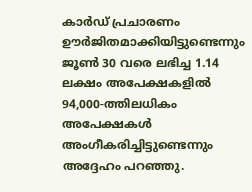കാർഡ് പ്രചാരണം ഊർജിതമാക്കിയിട്ടുണ്ടെന്നും ജൂൺ 30 വരെ ലഭിച്ച 1.14 ലക്ഷം അപേക്ഷകളിൽ 94,000-ത്തിലധികം അപേക്ഷകൾ അംഗീകരിച്ചിട്ടുണ്ടെന്നും അദ്ദേഹം പറഞ്ഞു.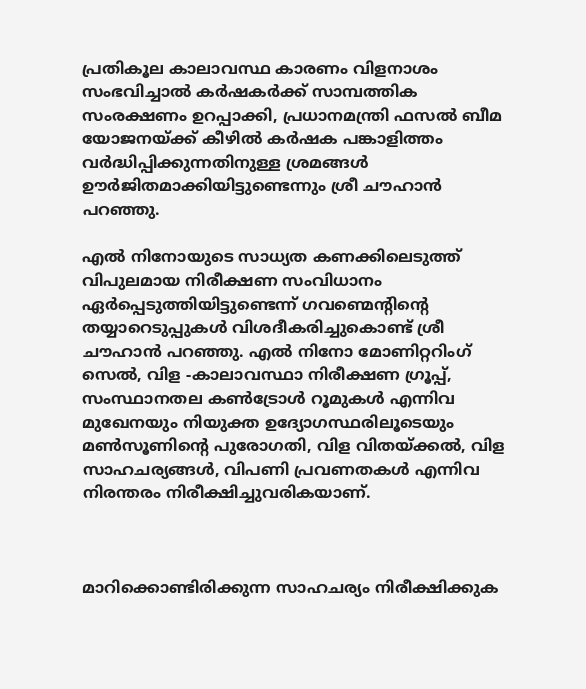പ്രതികൂല കാലാവസ്ഥ കാരണം വിളനാശം സംഭവിച്ചാൽ കർഷകർക്ക് സാമ്പത്തിക സംരക്ഷണം ഉറപ്പാക്കി, പ്രധാനമന്ത്രി ഫസൽ ബീമ യോജനയ്ക്ക് കീഴിൽ കർഷക പങ്കാളിത്തം വർദ്ധിപ്പിക്കുന്നതിനുള്ള ശ്രമങ്ങൾ ഊർജിതമാക്കിയിട്ടുണ്ടെന്നും ശ്രീ ചൗഹാൻ പറഞ്ഞു.

എൽ നിനോയുടെ സാധ്യത കണക്കിലെടുത്ത് വിപുലമായ നിരീക്ഷണ സംവിധാനം ഏർപ്പെടുത്തിയിട്ടുണ്ടെന്ന് ഗവണ്മെൻ്റിൻ്റെ തയ്യാറെടുപ്പുകൾ വിശദീകരിച്ചുകൊണ്ട് ശ്രീ ചൗഹാൻ പറഞ്ഞു. എൽ നിനോ മോണിറ്ററിംഗ് സെൽ, വിള -കാലാവസ്ഥാ നിരീക്ഷണ ഗ്രൂപ്പ്, സംസ്ഥാനതല കൺട്രോൾ റൂമുകൾ എന്നിവ മുഖേനയും നിയുക്ത ഉദ്യോഗസ്ഥരിലൂടെയും മൺസൂണിൻ്റെ പുരോഗതി, വിള വിതയ്ക്കൽ, വിള സാഹചര്യങ്ങൾ, വിപണി പ്രവണതകൾ എന്നിവ നിരന്തരം നിരീക്ഷിച്ചുവരികയാണ്.



മാറിക്കൊണ്ടിരിക്കുന്ന സാഹചര്യം നിരീക്ഷിക്കുക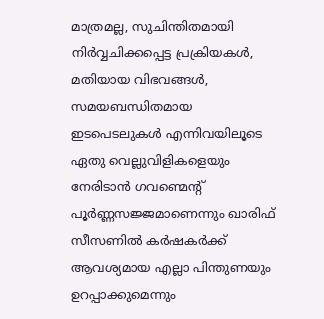മാത്രമല്ല, സുചിന്തിതമായി നിർവ്വചിക്കപ്പെട്ട പ്രക്രിയകൾ, മതിയായ വിഭവങ്ങൾ, സമയബന്ധിതമായ ഇടപെടലുകൾ എന്നിവയിലൂടെ ഏതു വെല്ലുവിളികളെയും നേരിടാൻ ഗവണ്മെൻ്റ് പൂർണ്ണസജ്ജമാണെന്നും ഖാരിഫ് സീസണിൽ കർഷകർക്ക് ആവശ്യമായ എല്ലാ പിന്തുണയും ഉറപ്പാക്കുമെന്നും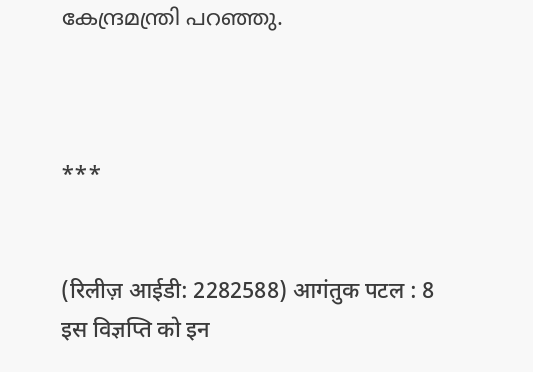കേന്ദ്രമന്ത്രി പറഞ്ഞു.



***


(रिलीज़ आईडी: 2282588) आगंतुक पटल : 8
इस विज्ञप्ति को इन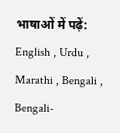भाषाओं में पढ़ें: English , Urdu , Marathi , Bengali , Bengali-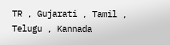TR , Gujarati , Tamil , Telugu , Kannada